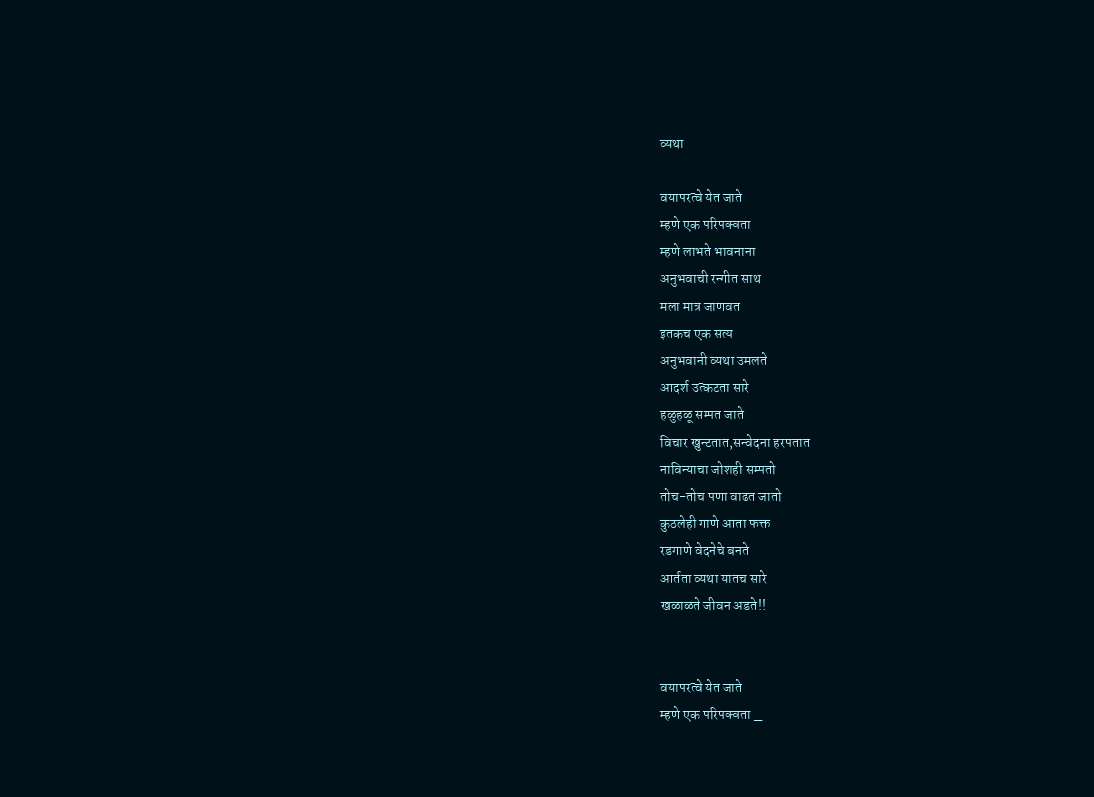व्यथा

वयापरत्वे येत जाते
म्हणे एक परिपक्वता
म्हणे लाभते भावनाना
अनुभवाची रन्गीत साथ
मला मात्र जाणवत
इतकच एक सत्य
अनुभवानी व्यथा उमलते
आदर्श उत्कटता सारे
हळुहळू सम्पत जाते
विचार खुन्टतात,सन्वेदना हरपतात
नाविन्याचा जोशही सम्पतो
तोच-तोच पणा वाढत जातो
कुठलेही गाणे आता फक्त
रडगाणे वेदनेचे बनते
आर्तता व्यथा यातच सारे
खळाळते जीवन अडते!!


वयापरत्वे येत जाते
म्हणे एक परिपक्वता _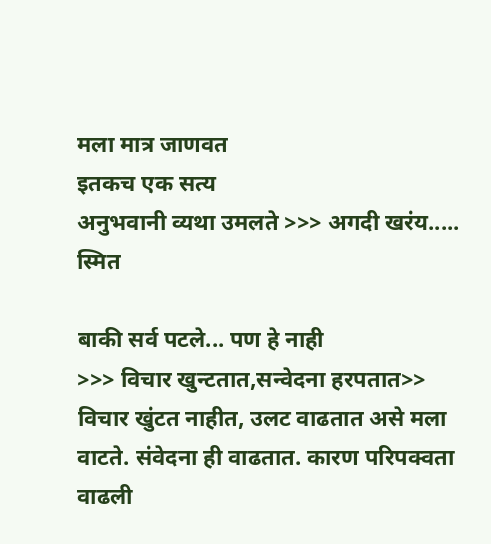मला मात्र जाणवत
इतकच एक सत्य
अनुभवानी व्यथा उमलते >>> अगदी खरंय..... स्मित

बाकी सर्व पटले... पण हे नाही
>>> विचार खुन्टतात,सन्वेदना हरपतात>>
विचार खुंटत नाहीत, उलट वाढतात असे मला वाटते. संवेदना ही वाढतात. कारण परिपक्वता वाढली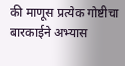की माणूस प्रत्येक गोष्टीचा बारकाईने अभ्यास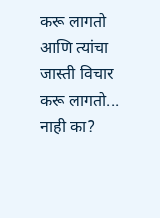करू लागतो आणि त्यांचा जास्ती विचार करू लागतो... नाही का?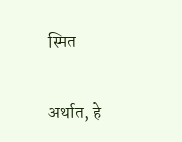स्मित

अर्थात, हे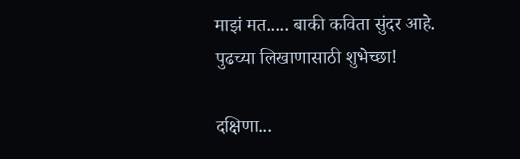माझं मत..... बाकी कविता सुंदर आहे.
पुढच्या लिखाणासाठी शुभेच्छा!

दक्षिणा...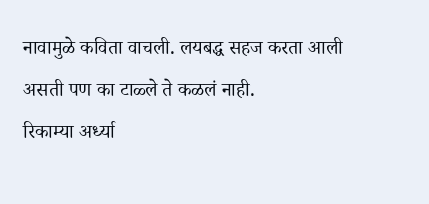नावामुळे कविता वाचली. लयबद्ध सहज करता आली असती पण का टाळ्ले ते कळलं नाही.
रिकाम्या अर्ध्या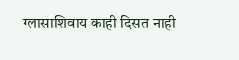ग्लासाशिवाय काही दिसत नाही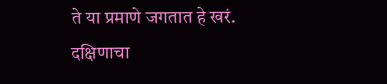ते या प्रमाणे जगतात हे खरं.
दक्षिणाचा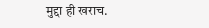मुद्दा ही खराच.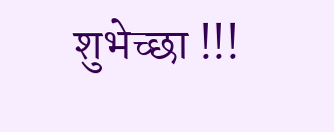शुभेच्छा !!!